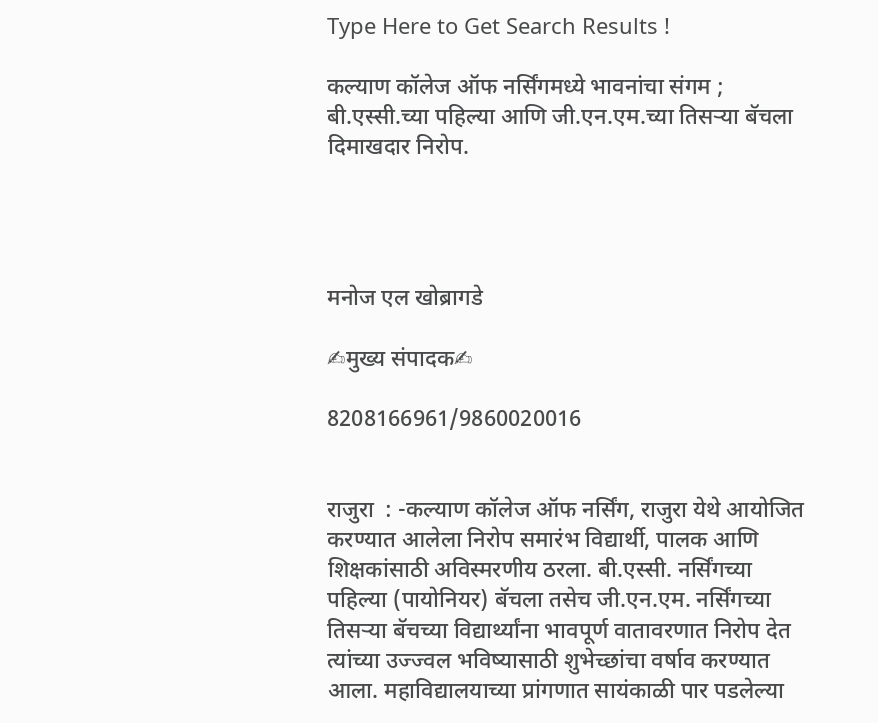Type Here to Get Search Results !

कल्याण कॉलेज ऑफ नर्सिंगमध्ये भावनांचा संगम ; बी.एस्सी.च्या पहिल्या आणि जी.एन.एम.च्या तिसऱ्या बॅचला दिमाखदार निरोप.




मनोज एल खोब्रागडे

✍मुख्य संपादक✍

8208166961/9860020016


राजुरा  : -कल्याण कॉलेज ऑफ नर्सिंग, राजुरा येथे आयोजित करण्यात आलेला निरोप समारंभ विद्यार्थी, पालक आणि शिक्षकांसाठी अविस्मरणीय ठरला. बी.एस्सी. नर्सिंगच्या पहिल्या (पायोनियर) बॅचला तसेच जी.एन.एम. नर्सिंगच्या तिसऱ्या बॅचच्या विद्यार्थ्यांना भावपूर्ण वातावरणात निरोप देत त्यांच्या उज्ज्वल भविष्यासाठी शुभेच्छांचा वर्षाव करण्यात आला. महाविद्यालयाच्या प्रांगणात सायंकाळी पार पडलेल्या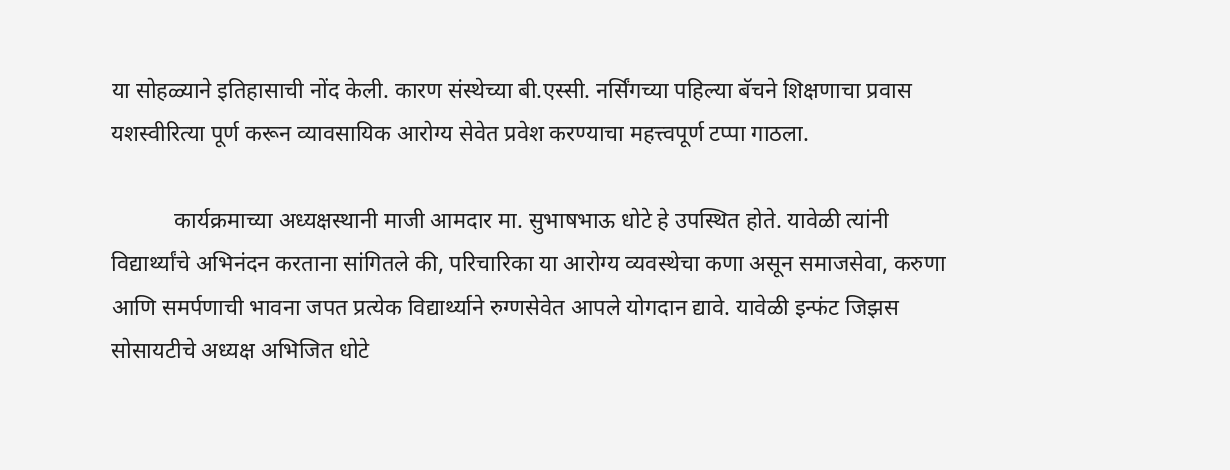या सोहळ्याने इतिहासाची नोंद केली. कारण संस्थेच्या बी.एस्सी. नर्सिंगच्या पहिल्या बॅचने शिक्षणाचा प्रवास यशस्वीरित्या पूर्ण करून व्यावसायिक आरोग्य सेवेत प्रवेश करण्याचा महत्त्वपूर्ण टप्पा गाठला.

           कार्यक्रमाच्या अध्यक्षस्थानी माजी आमदार मा. सुभाषभाऊ धोटे हे उपस्थित होते. यावेळी त्यांनी विद्यार्थ्यांचे अभिनंदन करताना सांगितले की, परिचारिका या आरोग्य व्यवस्थेचा कणा असून समाजसेवा, करुणा आणि समर्पणाची भावना जपत प्रत्येक विद्यार्थ्याने रुग्णसेवेत आपले योगदान द्यावे. यावेळी इन्फंट जिझस सोसायटीचे अध्यक्ष अभिजित धोटे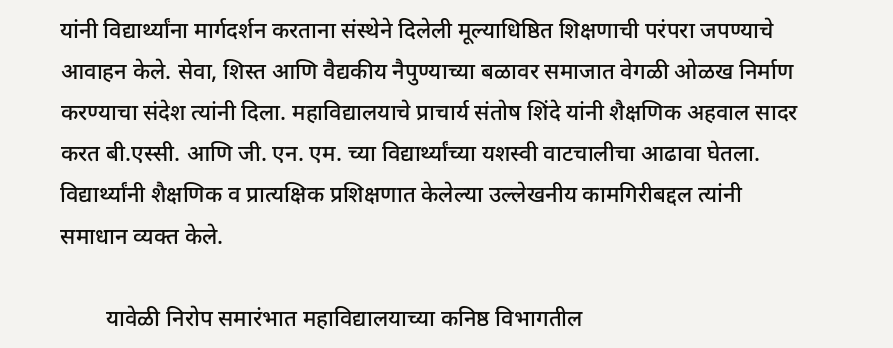यांनी विद्यार्थ्यांना मार्गदर्शन करताना संस्थेने दिलेली मूल्याधिष्ठित शिक्षणाची परंपरा जपण्याचे आवाहन केले. सेवा, शिस्त आणि वैद्यकीय नैपुण्याच्या बळावर समाजात वेगळी ओळख निर्माण करण्याचा संदेश त्यांनी दिला. महाविद्यालयाचे प्राचार्य संतोष शिंदे यांनी शैक्षणिक अहवाल सादर करत बी.एस्सी. आणि जी. एन. एम. च्या विद्यार्थ्यांच्या यशस्वी वाटचालीचा आढावा घेतला. विद्यार्थ्यांनी शैक्षणिक व प्रात्यक्षिक प्रशिक्षणात केलेल्या उल्लेखनीय कामगिरीबद्दल त्यांनी समाधान व्यक्त केले.

        यावेळी निरोप समारंभात महाविद्यालयाच्या कनिष्ठ विभागतील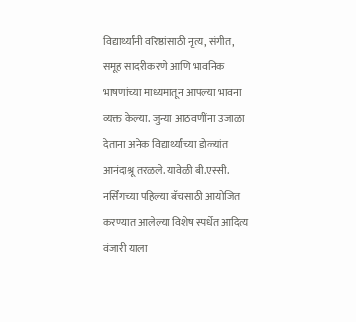विद्यार्थ्यांनी वरिष्ठांसाठी नृत्य, संगीत, समूह सादरीकरणे आणि भावनिक भाषणांच्या माध्यमातून आपल्या भावना व्यक्त केल्या. जुन्या आठवणींना उजाळा देताना अनेक विद्यार्थ्यांच्या डोळ्यांत आनंदाश्रू तरळले. यावेळी बी.एस्सी. नर्सिंगच्या पहिल्या बॅचसाठी आयोजित करण्यात आलेल्या विशेष स्पर्धेत आदित्य वंजारी याला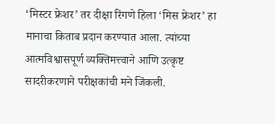‘मिस्टर फ्रेशर’ तर दीक्षा रिंगणे हिला ‘मिस फ्रेशर’ हा मानाचा किताब प्रदान करण्यात आला. त्यांच्या आत्मविश्वासपूर्ण व्यक्तिमत्त्वाने आणि उत्कृष्ट सादरीकरणाने परीक्षकांची मने जिंकली.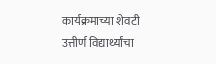कार्यक्रमाच्या शेवटी उत्तीर्ण विद्यार्थ्यांचा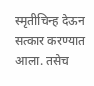स्मृतीचिन्ह देऊन सत्कार करण्यात आला. तसेच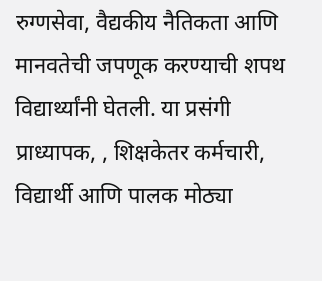रुग्णसेवा, वैद्यकीय नैतिकता आणि मानवतेची जपणूक करण्याची शपथ विद्यार्थ्यांनी घेतली. या प्रसंगी प्राध्यापक, , शिक्षकेतर कर्मचारी, विद्यार्थी आणि पालक मोठ्या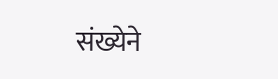संख्येने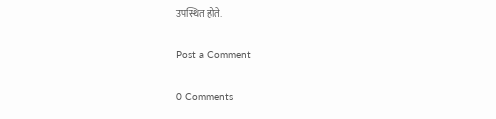उपस्थित होते.

Post a Comment

0 Comments